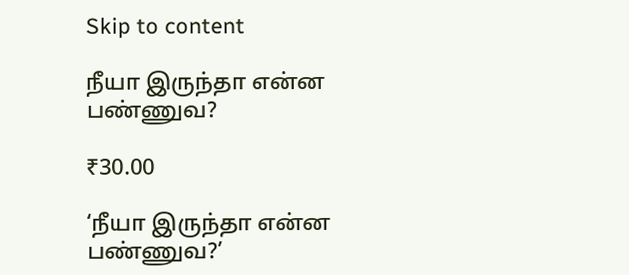Skip to content

நீயா இருந்தா என்ன பண்ணுவ?

₹30.00

‘நீயா இருந்தா என்ன பண்ணுவ?’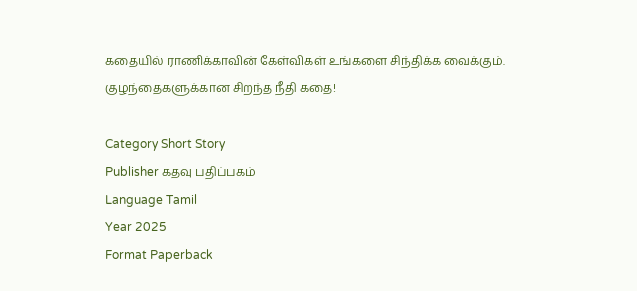கதையில் ராணிக்காவின் கேள்விகள் உங்களை சிந்திக்க வைக்கும். குழந்தைகளுக்கான சிறந்த நீதி கதை!

Category Short Story
Publisher கதவு பதிப்பகம்
Language Tamil
Year 2025
Format Paperback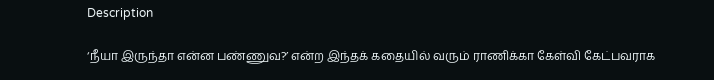Description

‘நீயா இருந்தா என்ன பண்ணுவ?’ என்ற இந்தக் கதையில் வரும் ராணிக்கா கேள்வி கேட்பவராக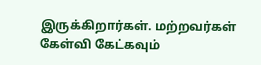இருக்கிறார்கள். மற்றவர்கள் கேள்வி கேட்கவும்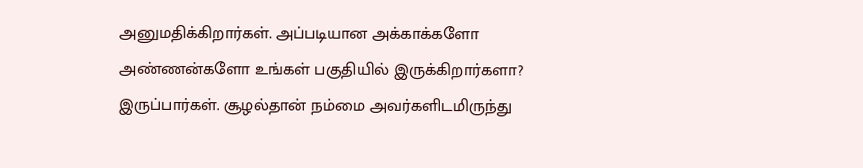அனுமதிக்கிறார்கள். அப்படியான அக்காக்களோ அண்ணன்களோ உங்கள் பகுதியில் இருக்கிறார்களா? இருப்பார்கள். சூழல்தான் நம்மை அவர்களிடமிருந்து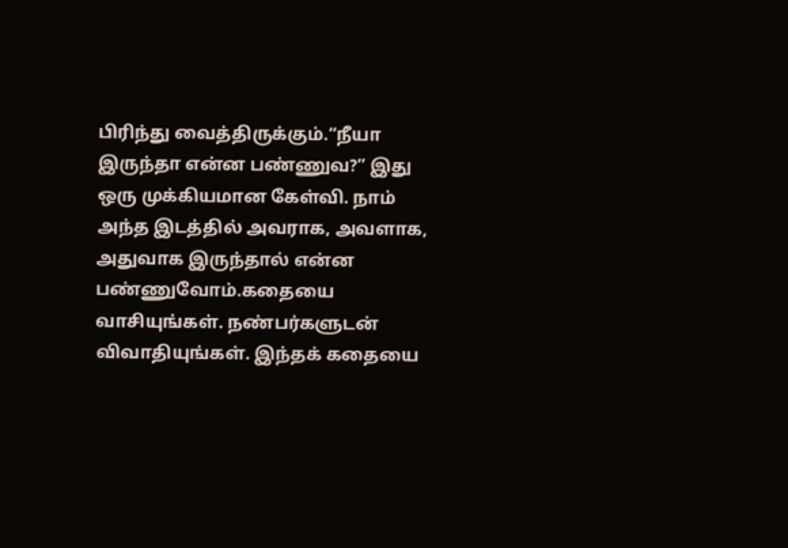பிரிந்து வைத்திருக்கும்.“நீயா இருந்தா என்ன பண்ணுவ?” இது ஒரு முக்கியமான கேள்வி. நாம் அந்த இடத்தில் அவராக, அவளாக, அதுவாக இருந்தால் என்ன பண்ணுவோம்.கதையை வாசியுங்கள். நண்பர்களுடன் விவாதியுங்கள். இந்தக் கதையை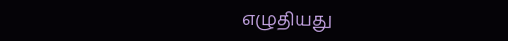எழுதியது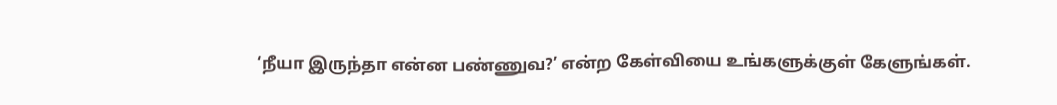‘நீயா இருந்தா என்ன பண்ணுவ?’ என்ற கேள்வியை உங்களுக்குள் கேளுங்கள்.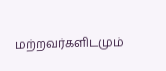மற்றவர்களிடமும்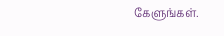கேளுங்கள்.